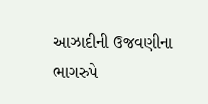આઝાદીની ઉજવણીના ભાગરુપે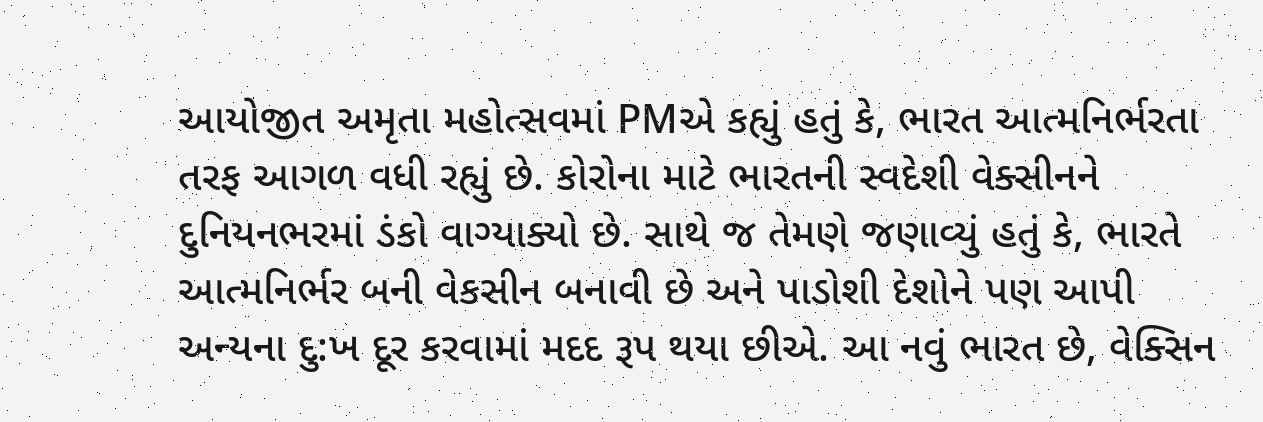આયોજીત અમૃતા મહોત્સવમાં PMએ કહ્યું હતું કે, ભારત આત્મનિર્ભરતા તરફ આગળ વધી રહ્યું છે. કોરોના માટે ભારતની સ્વદેશી વેક્સીનને દુનિયનભરમાં ડંકો વાગ્યાક્યો છે. સાથે જ તેમણે જણાવ્યું હતું કે, ભારતે આત્મનિર્ભર બની વેકસીન બનાવી છે અને પાડોશી દેશોને પણ આપી અન્યના દુ:ખ દૂર કરવામાં મદદ રૂપ થયા છીએ. આ નવું ભારત છે, વેક્સિન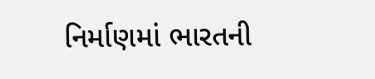નિર્માણમાં ભારતની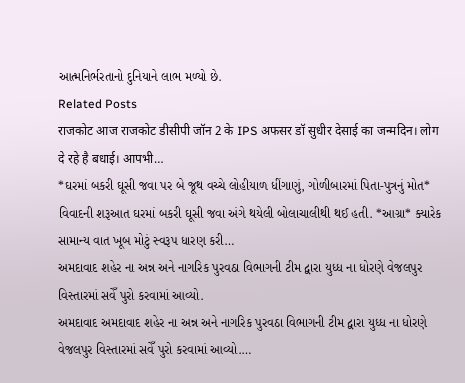આત્મનિર્ભરતાનો દુનિયાને લાભ મળ્યો છે.
Related Posts
राजकोट आज राजकोट डीसीपी जॉन 2 के IPS अफसर डॉ सुधीर देसाई का जन्मदिन। लोग दे रहे है बधाई। आपभी…
*ઘરમાં બકરી ઘૂસી જવા પર બે જૂથ વચ્ચે લોહીયાળ ધીંગાણું, ગોળીબારમાં પિતા-પુત્રનું મોત*
વિવાદની શરૂઆત ઘરમાં બકરી ઘૂસી જવા અંગે થયેલી બોલાચાલીથી થઈ હતી. *આગ્રા* ક્યારેક સામાન્ય વાત ખૂબ મોટું સ્વરૂપ ધારણ કરી…
અમદાવાદ શહેર ના અન્ન અને નાગરિક પુરવઠા વિભાગની ટીમ દ્વારા યુધ્ધ ના ધોરણે વેજલપુર વિસ્તારમાં સવેઁ પુરો કરવામાં આવ્યો.
અમદાવાદ અમદાવાદ શહેર ના અન્ન અને નાગરિક પુરવઠા વિભાગની ટીમ દ્વારા યુધ્ધ ના ધોરણે વેજલપુર વિસ્તારમાં સવેઁ પુરો કરવામાં આવ્યો.…